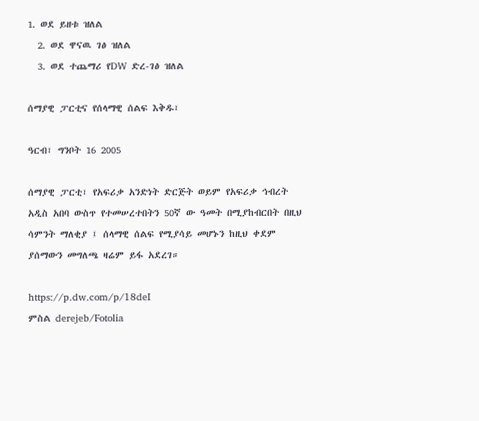1. ወደ ይዘቱ ዝለል
  2. ወደ ዋናዉ ገፅ ዝለል
  3. ወደ ተጨማሪ የDW ድረ-ገፅ ዝለል

ሰማያዊ ፓርቲና የሰላማዊ ሰልፍ እቅዱ፣

ዓርብ፣ ግንቦት 16 2005

ሰማያዊ ፓርቲ፣ የአፍሪቃ አንድነት ድርጅት ወይም የአፍሪቃ ኅብረት አዲስ አበባ ውስጥ የተመሠረተበትን 50ኛ ው ዓመት በሚያከብርበት በዚህ ሳምንት ማለቂያ ፤ ሰላማዊ ሰልፍ የሚያሳይ መሆኑን ከዚህ ቀደም ያሰማውን መግለጫ ዛሬም ይፋ አደረገ።

https://p.dw.com/p/18deI
ምስል derejeb/Fotolia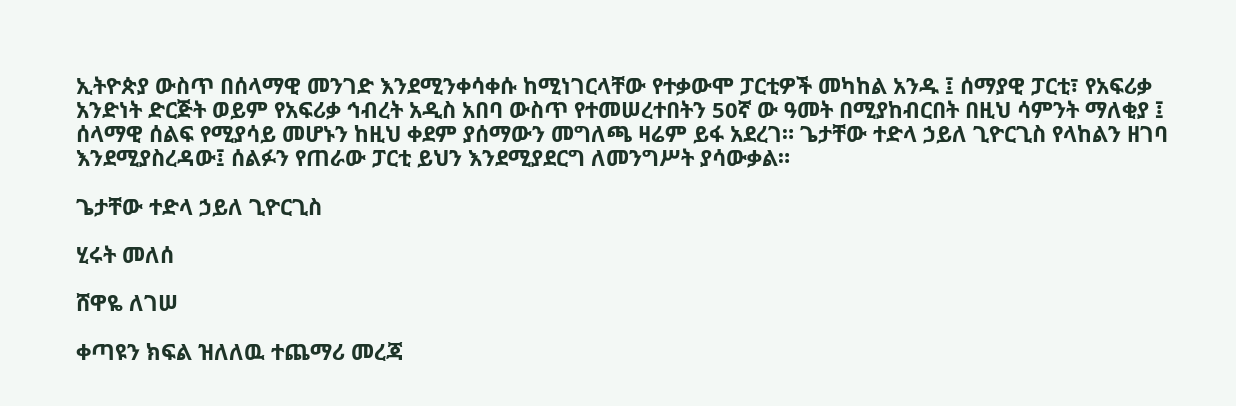ኢትዮጵያ ውስጥ በሰላማዊ መንገድ እንደሚንቀሳቀሱ ከሚነገርላቸው የተቃውሞ ፓርቲዎች መካከል አንዱ ፤ ሰማያዊ ፓርቲ፣ የአፍሪቃ አንድነት ድርጅት ወይም የአፍሪቃ ኅብረት አዲስ አበባ ውስጥ የተመሠረተበትን 50ኛ ው ዓመት በሚያከብርበት በዚህ ሳምንት ማለቂያ ፤ ሰላማዊ ሰልፍ የሚያሳይ መሆኑን ከዚህ ቀደም ያሰማውን መግለጫ ዛሬም ይፋ አደረገ። ጌታቸው ተድላ ኃይለ ጊዮርጊስ የላከልን ዘገባ እንደሚያስረዳው፤ ሰልፉን የጠራው ፓርቲ ይህን እንደሚያደርግ ለመንግሥት ያሳውቃል።

ጌታቸው ተድላ ኃይለ ጊዮርጊስ

ሂሩት መለሰ

ሸዋዬ ለገሠ

ቀጣዩን ክፍል ዝለለዉ ተጨማሪ መረጃ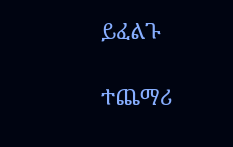ይፈልጉ

ተጨማሪ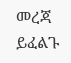መረጃ ይፈልጉ